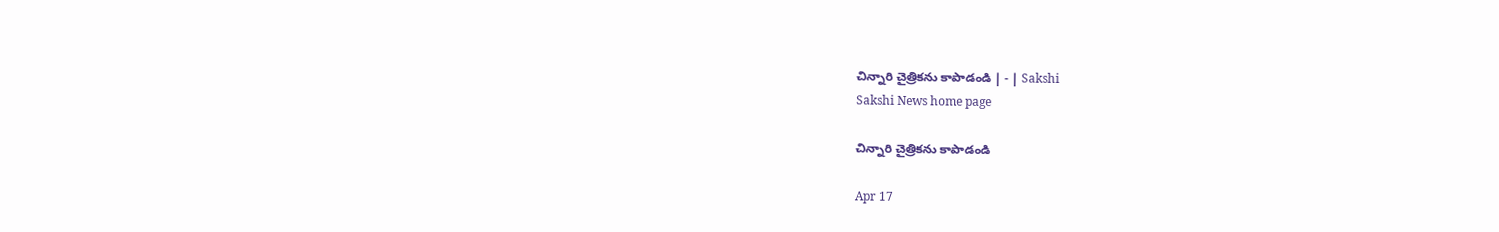చిన్నారి చైత్రికను కాపాడండి | - | Sakshi
Sakshi News home page

చిన్నారి చైత్రికను కాపాడండి

Apr 17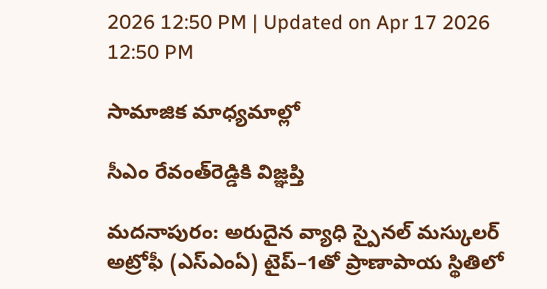2026 12:50 PM | Updated on Apr 17 2026 12:50 PM

సామాజిక మాధ్యమాల్లో

సీఎం రేవంత్‌రెడ్డికి విజ్ఞప్తి

మదనాపురం: అరుదైన వ్యాధి స్పైనల్‌ మస్కులర్‌ అట్రోఫీ (ఎస్‌ఎంఏ) టైప్‌–1తో ప్రాణాపాయ స్థితిలో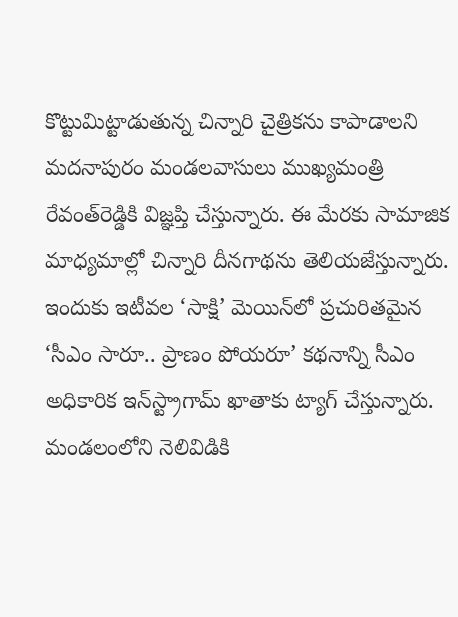కొట్టుమిట్టాడుతున్న చిన్నారి చైత్రికను కాపాడాలని మదనాపురం మండలవాసులు ముఖ్యమంత్రి రేవంత్‌రెడ్డికి విజ్ఞప్తి చేస్తున్నారు. ఈ మేరకు సామాజిక మాధ్యమాల్లో చిన్నారి దీనగాథను తెలియజేస్తున్నారు. ఇందుకు ఇటీవల ‘సాక్షి’ మెయిన్‌లో ప్రచురితమైన ‘సీఎం సారూ.. ప్రాణం పోయరూ’ కథనాన్ని సీఎం అధికారిక ఇన్‌స్ట్రాగామ్‌ ఖాతాకు ట్యాగ్‌ చేస్తున్నారు. మండలంలోని నెలివిడికి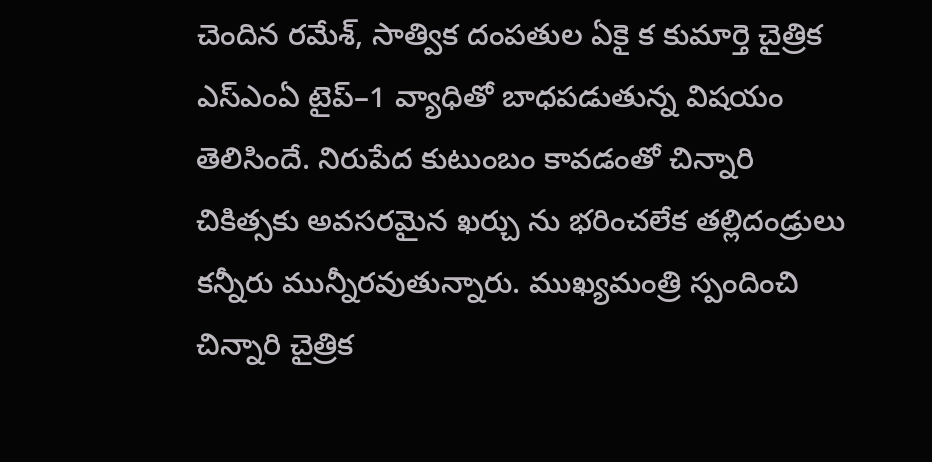చెందిన రమేశ్‌, సాత్విక దంపతుల ఏకై క కుమార్తె చైత్రిక ఎస్‌ఎంఏ టైప్‌–1 వ్యాధితో బాధపడుతున్న విషయం తెలిసిందే. నిరుపేద కుటుంబం కావడంతో చిన్నారి చికిత్సకు అవసరమైన ఖర్చు ను భరించలేక తల్లిదండ్రులు కన్నీరు మున్నీరవుతున్నారు. ముఖ్యమంత్రి స్పందించి చిన్నారి చైత్రిక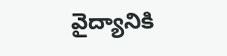వైద్యానికి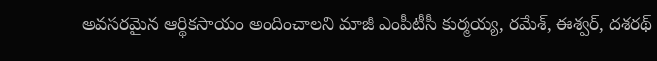అవసరమైన ఆర్థికసాయం అందించాలని మాజీ ఎంపీటీసీ కుర్మయ్య, రమేశ్‌, ఈశ్వర్‌, దశరథ్‌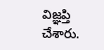విజ్ఞప్తి చేశారు.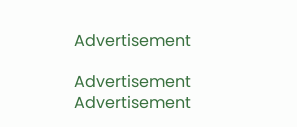Advertisement

Advertisement
Advertisement